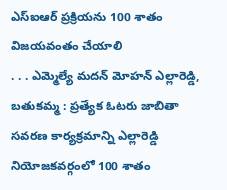ఎస్ఐఆర్ ప్రక్రియను 100 శాతం విజయవంతం చేయాలి
. . . ఎమ్మెల్యే మదన్ మోహన్ ఎల్లారెడ్డి, బతుకమ్మ : ప్రత్యేక ఓటరు జాబితా సవరణ కార్యక్రమాన్ని ఎల్లారెడ్డి నియోజకవర్గంలో 100 శాతం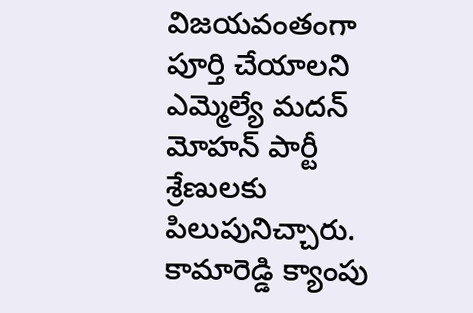విజయవంతంగా పూర్తి చేయాలని ఎమ్మెల్యే మదన్ మోహన్ పార్టీ శ్రేణులకు పిలుపునిచ్చారు. కామారెడ్డి క్యాంపు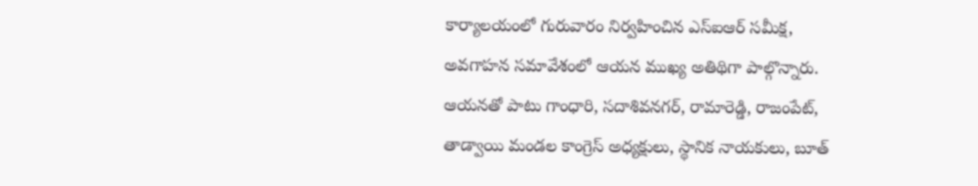కార్యాలయంలో గురువారం నిర్వహించిన ఎస్ఐఆర్ సమీక్ష, అవగాహన సమావేశంలో ఆయన ముఖ్య అతిథిగా పాల్గొన్నారు. ఆయనతో పాటు గాంధారి, సదాశివనగర్, రామారెడ్డి, రాజంపేట్, తాడ్వాయి మండల కాంగ్రెస్ అధ్యక్షులు, స్థానిక నాయకులు, బూత్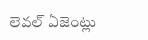లెవల్ ఏజెంట్లు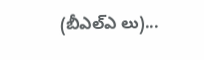(బీఎల్ఎ లు)...